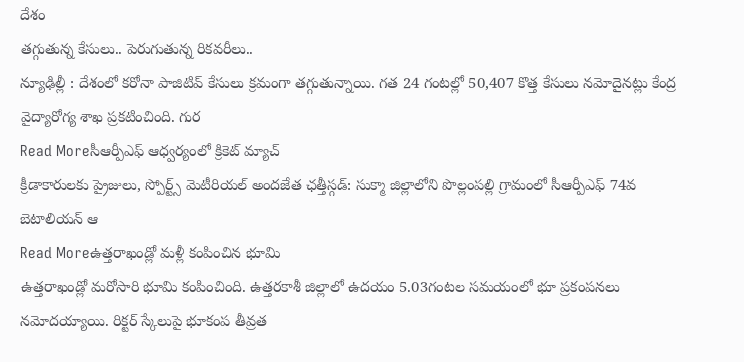దేశం
తగ్గుతున్న కేసులు.. పెరుగుతున్న రికవరీలు..
న్యూఢిల్లీ : దేశంలో కరోనా పాజిటివ్ కేసులు క్రమంగా తగ్గుతున్నాయి. గత 24 గంటల్లో 50,407 కొత్త కేసులు నమోదైనట్లు కేంద్ర వైద్యారోగ్య శాఖ ప్రకటించింది. గుర
Read Moreసీఆర్పీఎఫ్ ఆధ్వర్యంలో క్రికెట్ మ్యాచ్
క్రీడాకారులకు ప్రైజులు, స్పోర్ట్స్ మెటీరియల్ అందజేత ఛత్తీస్గడ్: సుక్మా జిల్లాలోని పొల్లంపల్లి గ్రామంలో సీఆర్పీఎఫ్ 74వ బెటాలియన్ ఆ
Read Moreఉత్తరాఖండ్లో మళ్లీ కంపించిన భూమి
ఉత్తరాఖండ్లో మరోసారి భూమి కంపించింది. ఉత్తరకాశీ జిల్లాలో ఉదయం 5.03గంటల సమయంలో భూ ప్రకంపనలు నమోదయ్యాయి. రిక్టర్ స్కేలుపై భూకంప తీవ్రత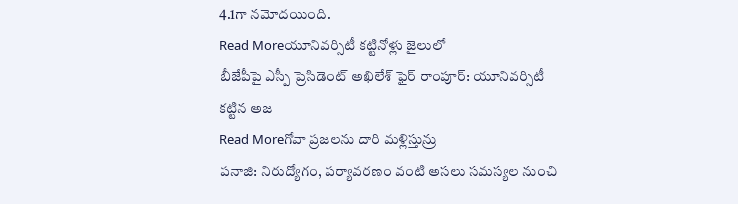4.1గా నమోదయింది.
Read Moreయూనివర్సిటీ కట్టినోళ్లు జైలులో
బీజేపీపై ఎస్పీ ప్రెసిడెంట్ అఖిలేశ్ ఫైర్ రాంపూర్: యూనివర్సిటీ కట్టిన అజ
Read Moreగోవా ప్రజలను దారి మళ్లిస్తున్రు
పనాజి: నిరుద్యోగం, పర్యావరణం వంటి అసలు సమస్యల నుంచి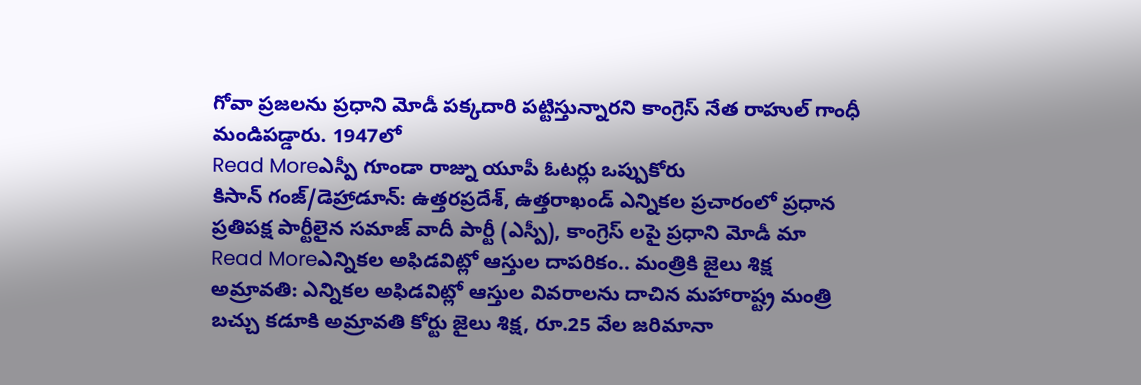గోవా ప్రజలను ప్రధాని మోడీ పక్కదారి పట్టిస్తున్నారని కాంగ్రెస్ నేత రాహుల్ గాంధీ మండిపడ్డారు. 1947లో
Read Moreఎస్పీ గూండా రాజ్ను యూపీ ఓటర్లు ఒప్పుకోరు
కిసాన్ గంజ్/డెహ్రాడూన్: ఉత్తరప్రదేశ్, ఉత్తరాఖండ్ ఎన్నికల ప్రచారంలో ప్రధాన ప్రతిపక్ష పార్టీలైన సమాజ్ వాదీ పార్టీ (ఎస్పీ), కాంగ్రెస్ లపై ప్రధాని మోడీ మా
Read Moreఎన్నికల అఫిడవిట్లో ఆస్తుల దాపరికం.. మంత్రికి జైలు శిక్ష
అమ్రావతి: ఎన్నికల అఫిడవిట్లో ఆస్తుల వివరాలను దాచిన మహారాష్ట్ర మంత్రి బచ్చు కడూకి అమ్రావతి కోర్టు జైలు శిక్ష, రూ.25 వేల జరిమానా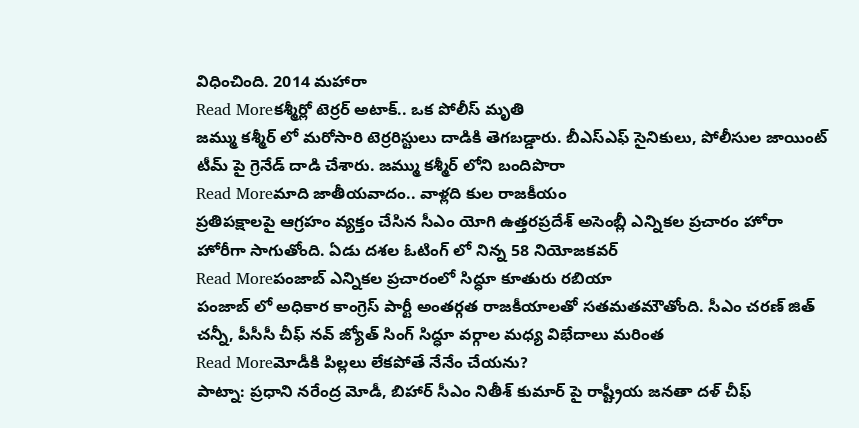విధించింది. 2014 మహారా
Read Moreకశ్మీర్లో టెర్రర్ అటాక్.. ఒక పోలీస్ మృతి
జమ్ము కశ్మీర్ లో మరోసారి టెర్రరిస్టులు దాడికి తెగబడ్డారు. బీఎస్ఎఫ్ సైనికులు, పోలీసుల జాయింట్ టీమ్ పై గ్రెనేడ్ దాడి చేశారు. జమ్ము కశ్మీర్ లోని బందిపొరా
Read Moreమాది జాతీయవాదం.. వాళ్లది కుల రాజకీయం
ప్రతిపక్షాలపై ఆగ్రహం వ్యక్తం చేసిన సీఎం యోగి ఉత్తరప్రదేశ్ అసెంబ్లీ ఎన్నికల ప్రచారం హోరా హోరీగా సాగుతోంది. ఏడు దశల ఓటింగ్ లో నిన్న 58 నియోజకవర్
Read Moreపంజాబ్ ఎన్నికల ప్రచారంలో సిద్ధూ కూతురు రబియా
పంజాబ్ లో అధికార కాంగ్రెస్ పార్టీ అంతర్గత రాజకీయాలతో సతమతమౌతోంది. సీఎం చరణ్ జిత్ చన్నీ, పీసీసీ చీఫ్ నవ్ జ్యోత్ సింగ్ సిద్ధూ వర్గాల మధ్య విభేదాలు మరింత
Read Moreమోడీకి పిల్లలు లేకపోతే నేనేం చేయను?
పాట్నా: ప్రధాని నరేంద్ర మోడీ, బిహార్ సీఎం నితీశ్ కుమార్ పై రాష్ట్రీయ జనతా దళ్ చీఫ్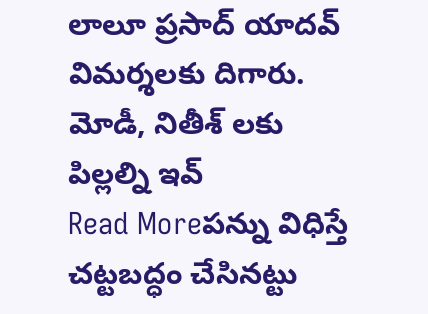లాలూ ప్రసాద్ యాదవ్ విమర్శలకు దిగారు. మోడీ, నితీశ్ లకు పిల్లల్ని ఇవ్
Read Moreపన్ను విధిస్తే చట్టబద్ధం చేసినట్టు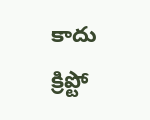కాదు
క్రిప్టో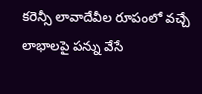కరెన్సీ లావాదేవీల రూపంలో వచ్చే లాభాలపై పన్ను వేసే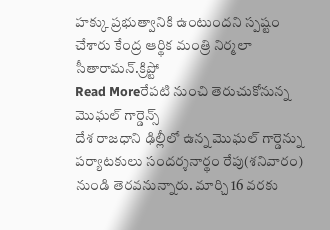హక్కు ప్రభుత్వానికి ఉంటుందని స్పష్టం చేశారు కేంద్ర ఆర్థిక మంత్రి నిర్మలా సీతారామన్.క్రిప్టో
Read Moreరేపటి నుంచి తెరుచుకోనున్న మొఘల్ గార్డెన్స్
దేశ రాజధాని ఢిల్లీలో ఉన్న మొఘల్ గార్డెన్ను పర్యాటకులు సందర్శనార్థం రేపు(శనివారం) నుండి తెరవనున్నారు. మార్చి 16 వరకు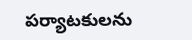పర్యాటకులను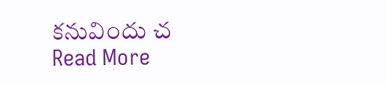కనువిందు చ
Read More